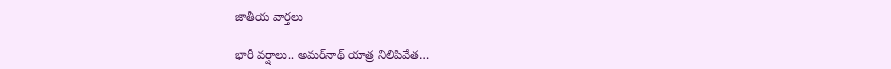జాతీయ వార్తలు

భారీ వర్షాలు.. అమర్‌నాథ్ యాత్ర నిలిపివేత‌…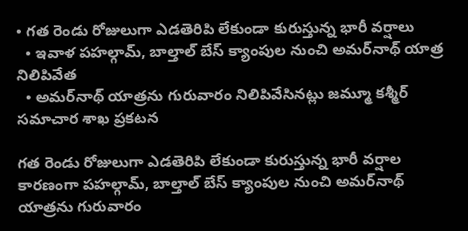• గత రెండు రోజులుగా ఎడతెరిపి లేకుండా కురుస్తున్న భారీ వర్షాలు
  • ఇవాళ పహల్గామ్, బాల్తాల్ బేస్ క్యాంపుల నుంచి అమర్‌నాథ్ యాత్ర నిలిపివేత‌
  • అమర్‌నాథ్ యాత్రను గురువారం నిలిపివేసినట్లు జమ్మూ కశ్మీర్ సమాచార శాఖ ప్రకటన‌

గత రెండు రోజులుగా ఎడతెరిపి లేకుండా కురుస్తున్న భారీ వర్షాల కారణంగా పహల్గామ్, బాల్తాల్ బేస్ క్యాంపుల నుంచి అమర్‌నాథ్ యాత్రను గురువారం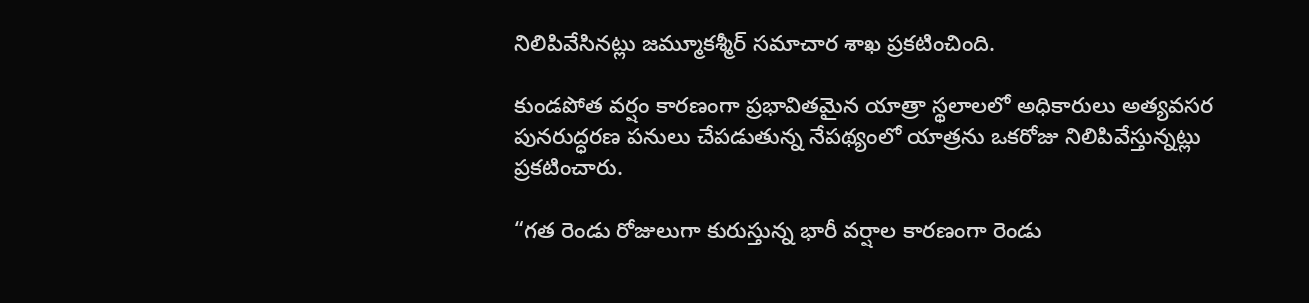నిలిపివేసినట్లు జమ్మూకశ్మీర్ సమాచార శాఖ ప్రకటించింది.

కుండపోత వర్షం కారణంగా ప్రభావితమైన యాత్రా స్థలాలలో అధికారులు అత్యవసర పునరుద్ధరణ పనులు చేపడుతున్న నేప‌థ్యంలో యాత్రను ఒక‌రోజు నిలిపివేస్తున్న‌ట్లు ప్ర‌క‌టించారు.

“గత రెండు రోజులుగా కురుస్తున్న భారీ వర్షాల కార‌ణంగా రెండు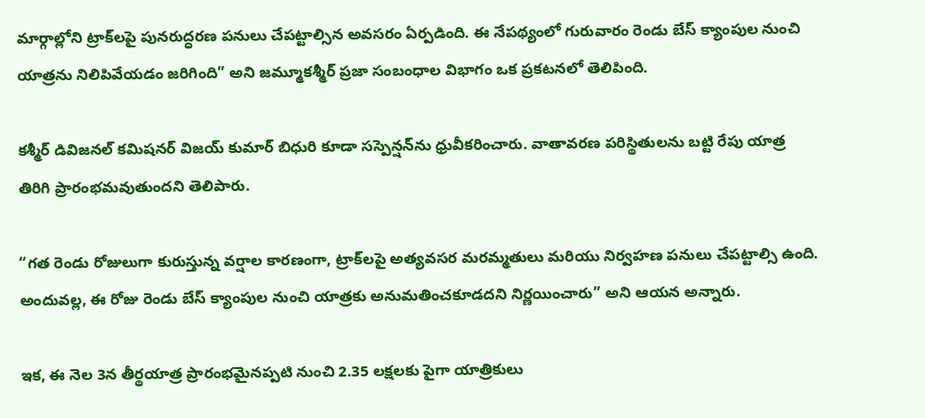మార్గాల్లోని ట్రాక్‌లపై పునరుద్ధరణ పనులు చేపట్టాల్సిన అవసరం ఏర్పడింది. ఈ నేప‌థ్యంలో గురువారం రెండు బేస్ క్యాంపుల నుంచి యాత్రను నిలిపివేయ‌డం జ‌రిగింది” అని జమ్మూకశ్మీర్ ప్రజా సంబంధాల విభాగం ఒక ప్రకటనలో తెలిపింది.

కశ్మీర్ డివిజనల్ కమిషనర్ విజయ్ కుమార్ బిధురి కూడా సస్పెన్షన్‌ను ధ్రువీకరించారు. వాతావరణ పరిస్థితులను బట్టి రేపు యాత్ర తిరిగి ప్రారంభమవుతుందని తెలిపారు.

“గత రెండు రోజులుగా కురుస్తున్న వర్షాల కారణంగా, ట్రాక్‌లపై అత్యవసర మరమ్మతులు మరియు నిర్వహణ పనులు చేపట్టాల్సి ఉంది. అందువల్ల, ఈ రోజు రెండు బేస్ క్యాంపుల నుంచి యాత్ర‌కు అనుమతించకూడదని నిర్ణయించారు” అని ఆయన అన్నారు.

ఇక‌, ఈ నెల‌ 3న తీర్థయాత్ర ప్రారంభమైనప్పటి నుంచి 2.35 లక్షలకు పైగా యాత్రికులు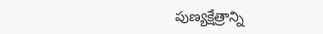పుణ్యక్షేత్రాన్ని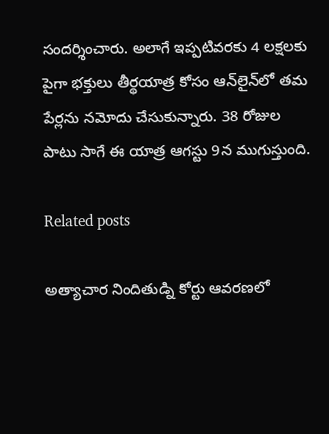సందర్శించారు. అలాగే ఇప్పటివరకు 4 లక్షలకు పైగా భక్తులు తీర్థయాత్ర కోసం ఆన్‌లైన్‌లో త‌మ పేర్ల‌ను నమోదు చేసుకున్నారు. 38 రోజుల పాటు సాగే ఈ యాత్ర ఆగస్టు 9న ముగుస్తుంది.

Related posts

అత్యాచార నిందితుడ్ని కోర్టు ఆవరణలో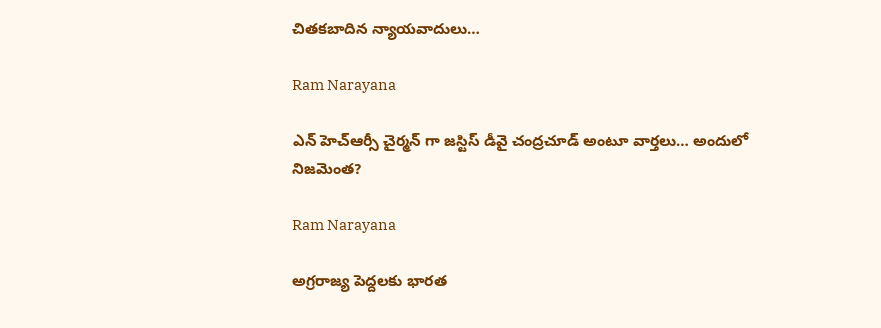చితకబాదిన న్యాయవాదులు…

Ram Narayana

ఎన్ హెచ్ఆర్సీ చైర్మన్ గా జస్టిస్ డీవై చంద్రచూడ్ అంటూ వార్తలు… అందులో నిజమెంత?

Ram Narayana

అగ్రరాజ్య పెద్దలకు భారత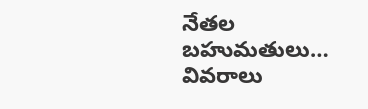నేతల బహుమతులు… వివరాలు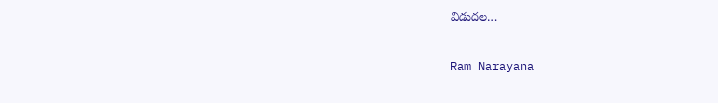విడుదల…

Ram Narayana